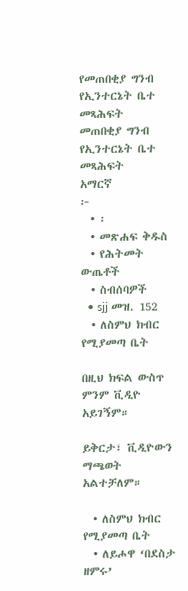የመጠበቂያ ግንብ የኢንተርኔት ቤተ መጻሕፍት
መጠበቂያ ግንብ
የኢንተርኔት ቤተ መጻሕፍት
አማርኛ
፦
  • ፡
  • መጽሐፍ ቅዱስ
  • የሕትመት ውጤቶች
  • ስብሰባዎች
  • sjj መዝ. 152
  • ለስምህ ክብር የሚያመጣ ቤት

በዚህ ክፍል ውስጥ ምንም ቪዲዮ አይገኝም።

ይቅርታ፣ ቪዲዮውን ማጫወት አልተቻለም።

  • ለስምህ ክብር የሚያመጣ ቤት
  • ለይሖዋ ‘በደስታ ዘምሩ’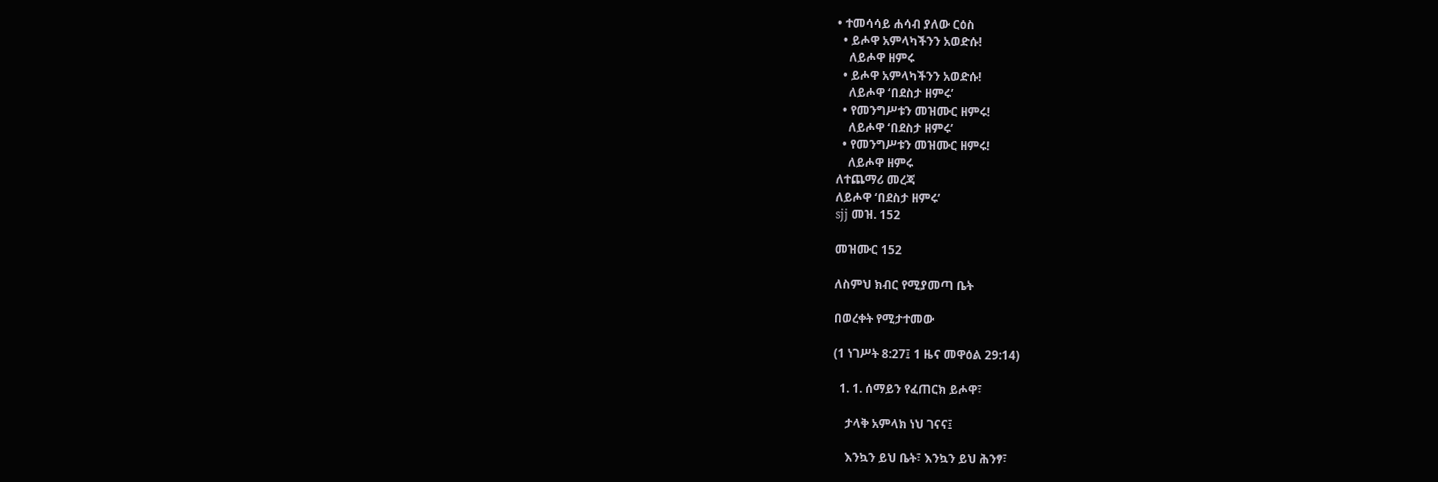• ተመሳሳይ ሐሳብ ያለው ርዕስ
  • ይሖዋ አምላካችንን አወድሱ!
    ለይሖዋ ዘምሩ
  • ይሖዋ አምላካችንን አወድሱ!
    ለይሖዋ ‘በደስታ ዘምሩ’
  • የመንግሥቱን መዝሙር ዘምሩ!
    ለይሖዋ ‘በደስታ ዘምሩ’
  • የመንግሥቱን መዝሙር ዘምሩ!
    ለይሖዋ ዘምሩ
ለተጨማሪ መረጃ
ለይሖዋ ‘በደስታ ዘምሩ’
sjj መዝ. 152

መዝሙር 152

ለስምህ ክብር የሚያመጣ ቤት

በወረቀት የሚታተመው

(1 ነገሥት 8:27፤ 1 ዜና መዋዕል 29:14)

  1. 1. ሰማይን የፈጠርክ ይሖዋ፣

    ታላቅ አምላክ ነህ ገናና፤

    እንኳን ይህ ቤት፣ እንኳን ይህ ሕንፃ፣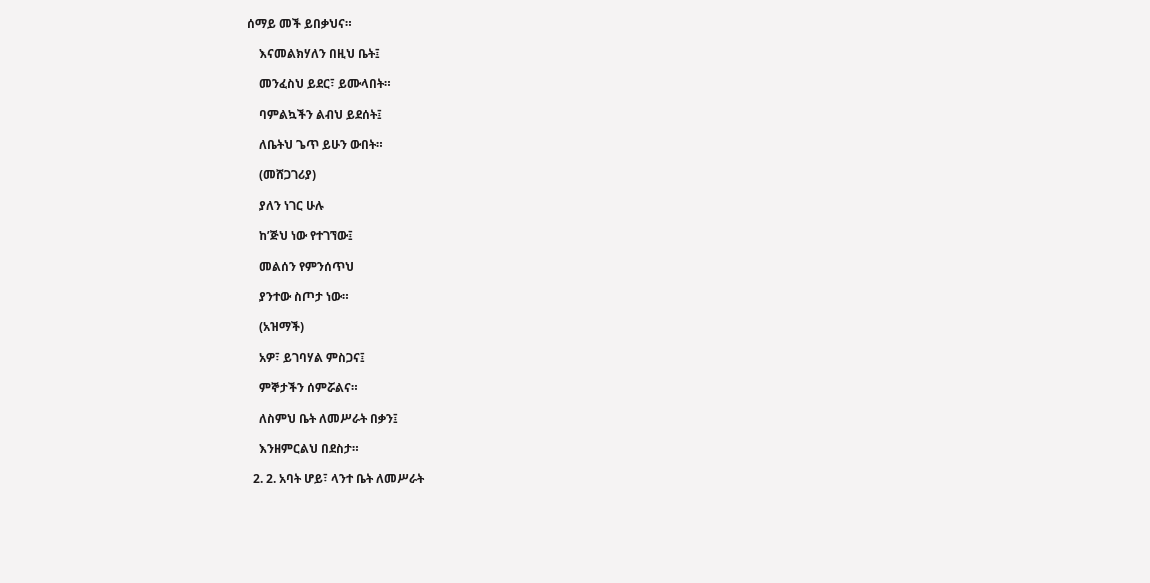ሰማይ መች ይበቃህና።

    እናመልክሃለን በዚህ ቤት፤

    መንፈስህ ይደር፣ ይሙላበት።

    ባምልኳችን ልብህ ይደሰት፤

    ለቤትህ ጌጥ ይሁን ውበት።

    (መሸጋገሪያ)

    ያለን ነገር ሁሉ

    ከ’ጅህ ነው የተገኘው፤

    መልሰን የምንሰጥህ

    ያንተው ስጦታ ነው።

    (አዝማች)

    አዎ፣ ይገባሃል ምስጋና፤

    ምኞታችን ሰምሯልና።

    ለስምህ ቤት ለመሥራት በቃን፤

    እንዘምርልህ በደስታ።

  2. 2. አባት ሆይ፣ ላንተ ቤት ለመሥራት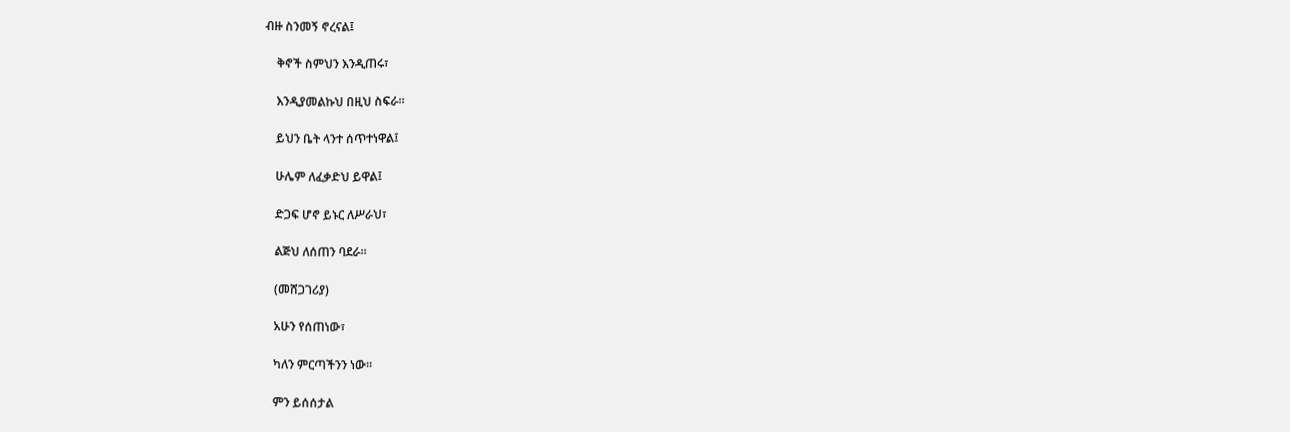ብዙ ስንመኝ ኖረናል፤

    ቅኖች ስምህን እንዲጠሩ፣

    እንዲያመልኩህ በዚህ ስፍራ።

    ይህን ቤት ላንተ ሰጥተነዋል፤

    ሁሌም ለፈቃድህ ይዋል፤

    ድጋፍ ሆኖ ይኑር ለሥራህ፣

    ልጅህ ለሰጠን ባደራ።

    (መሸጋገሪያ)

    አሁን የሰጠነው፣

    ካለን ምርጣችንን ነው።

    ምን ይሰሰታል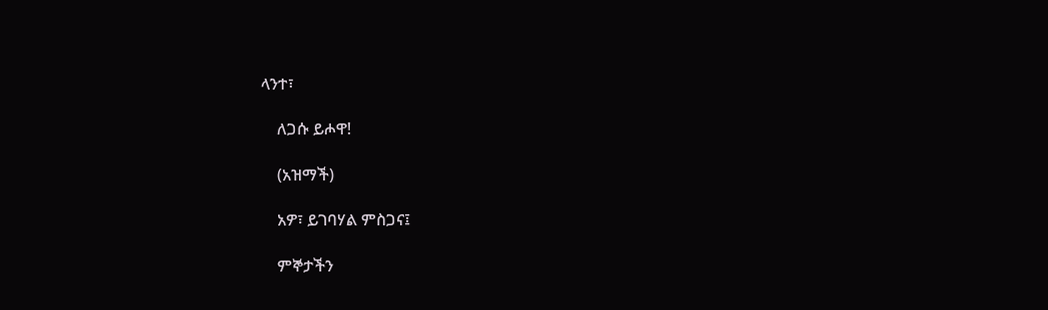ላንተ፣

    ለጋሱ ይሖዋ!

    (አዝማች)

    አዎ፣ ይገባሃል ምስጋና፤

    ምኞታችን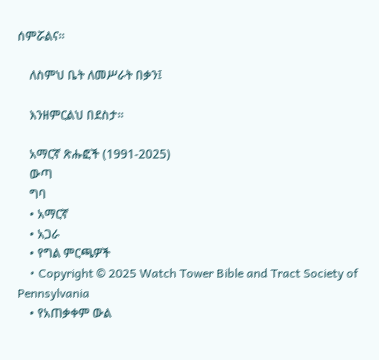ሰምሯልና።

    ለስምህ ቤት ለመሥራት በቃን፤

    እንዘምርልህ በደስታ።

    አማርኛ ጽሑፎች (1991-2025)
    ውጣ
    ግባ
    • አማርኛ
    • አጋራ
    • የግል ምርጫዎች
    • Copyright © 2025 Watch Tower Bible and Tract Society of Pennsylvania
    • የአጠቃቀም ውል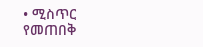• ሚስጥር የመጠበቅ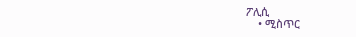ፖሊሲ
    • ሚስጥር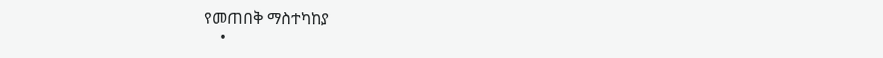የመጠበቅ ማስተካከያ
    •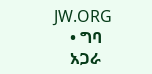JW.ORG
    • ግባ
    አጋራ